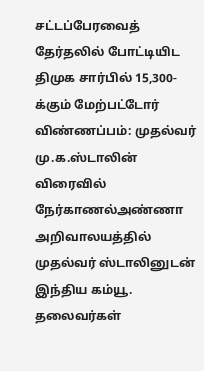சட்டப்பேரவைத் தேர்தலில் போட்டியிட திமுக சார்பில் 15,300-க்கும் மேற்பட்டோர் விண்ணப்பம்: முதல்வர் மு.க.ஸ்டாலின் விரைவில் நேர்காணல்அண்ணா அறிவாலயத்தில் முதல்வர் ஸ்டாலினுடன் இந்திய கம்யூ. தலைவர்கள்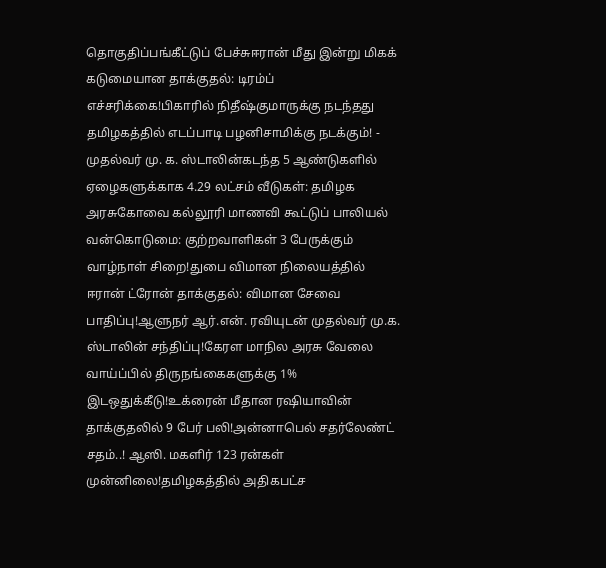தொகுதிப்பங்கீட்டுப் பேச்சுஈரான் மீது இன்று மிகக் கடுமையான தாக்குதல்: டிரம்ப் எச்சரிக்கை!பிகாரில் நிதீஷ்குமாருக்கு நடந்தது தமிழகத்தில் எடப்பாடி பழனிசாமிக்கு நடக்கும்! - முதல்வர் மு. க. ஸ்டாலின்கடந்த 5 ஆண்டுகளில் ஏழைகளுக்காக 4.29 லட்சம் வீடுகள்: தமிழக அரசுகோவை கல்லூரி மாணவி கூட்டுப் பாலியல் வன்கொடுமை: குற்றவாளிகள் 3 பேருக்கும் வாழ்நாள் சிறை!துபை விமான நிலையத்தில் ஈரான் ட்ரோன் தாக்குதல்: விமான சேவை பாதிப்பு!ஆளுநர் ஆர்.என். ரவியுடன் முதல்வர் மு.க. ஸ்டாலின் சந்திப்பு!கேரள மாநில அரசு வேலை வாய்ப்பில் திருநங்கைகளுக்கு 1% இடஒதுக்கீடு!உக்ரைன் மீதான ரஷியாவின் தாக்குதலில் 9 பேர் பலி!அன்னாபெல் சதர்லேண்ட் சதம்..! ஆஸி. மகளிர் 123 ரன்கள் முன்னிலை!தமிழகத்தில் அதிகபட்ச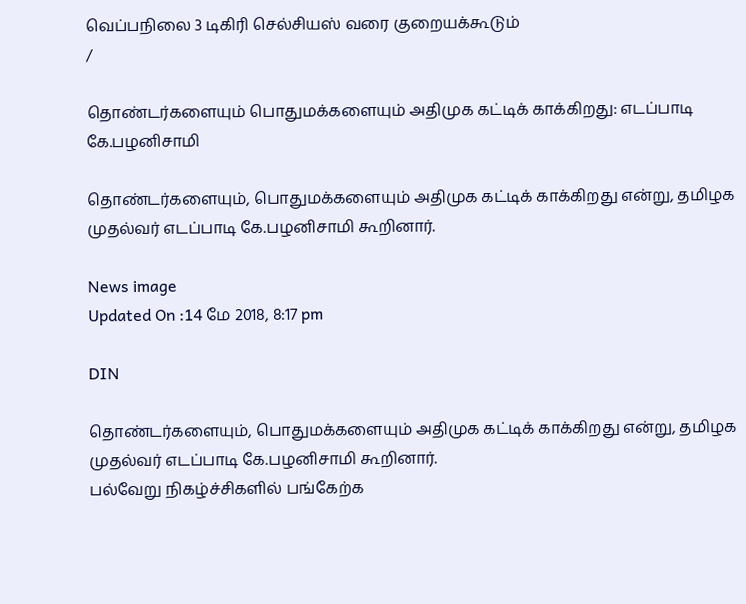வெப்பநிலை 3 டிகிரி செல்சியஸ் வரை குறையக்கூடும்
/

தொண்டர்களையும் பொதுமக்களையும் அதிமுக கட்டிக் காக்கிறது: எடப்பாடி கே.பழனிசாமி

தொண்டர்களையும், பொதுமக்களையும் அதிமுக கட்டிக் காக்கிறது என்று, தமிழக முதல்வர் எடப்பாடி கே.பழனிசாமி கூறினார்.

News image
Updated On :14 மே 2018, 8:17 pm

DIN

தொண்டர்களையும், பொதுமக்களையும் அதிமுக கட்டிக் காக்கிறது என்று, தமிழக முதல்வர் எடப்பாடி கே.பழனிசாமி கூறினார்.
பல்வேறு நிகழ்ச்சிகளில் பங்கேற்க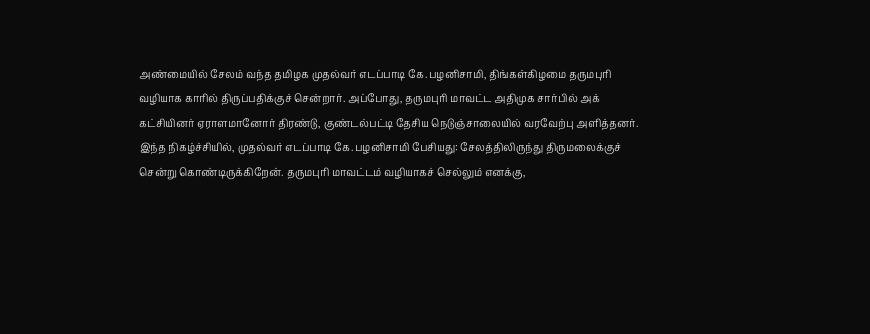அண்மையில் சேலம் வந்த தமிழக முதல்வர் எடப்பாடி கே.பழனிசாமி, திங்கள்கிழமை தருமபுரி வழியாக காரில் திருப்பதிக்குச் சென்றார். அப்போது, தருமபுரி மாவட்ட அதிமுக சார்பில் அக் கட்சியினர் ஏராளமானோர் திரண்டு, குண்டல்பட்டி தேசிய நெடுஞ்சாலையில் வரவேற்பு அளித்தனர்.
இந்த நிகழ்ச்சியில், முதல்வர் எடப்பாடி கே.பழனிசாமி பேசியது: சேலத்திலிருந்து திருமலைக்குச் சென்று கொண்டிருக்கிறேன். தருமபுரி மாவட்டம் வழியாகச் செல்லும் எனக்கு,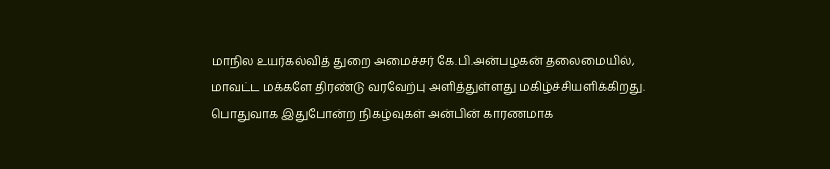மாநில உயர்கல்வித் துறை அமைச்சர் கே.பி.அன்பழகன் தலைமையில், மாவட்ட மக்களே திரண்டு வரவேற்பு அளித்துள்ளது மகிழ்ச்சியளிக்கிறது.
பொதுவாக இதுபோன்ற நிகழ்வுகள் அன்பின் காரணமாக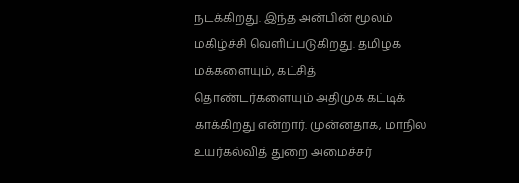நடக்கிறது. இந்த அன்பின் மூலம் மகிழ்ச்சி வெளிப்படுகிறது. தமிழக மக்களையும், கட்சித் தொண்டர்களையும் அதிமுக கட்டிக் காக்கிறது என்றார். முன்னதாக, மாநில உயர்கல்வித் துறை அமைச்சர்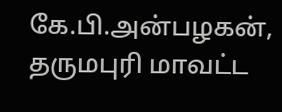கே.பி.அன்பழகன், தருமபுரி மாவட்ட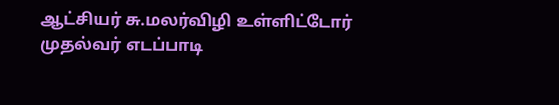ஆட்சியர் சு.மலர்விழி உள்ளிட்டோர் முதல்வர் எடப்பாடி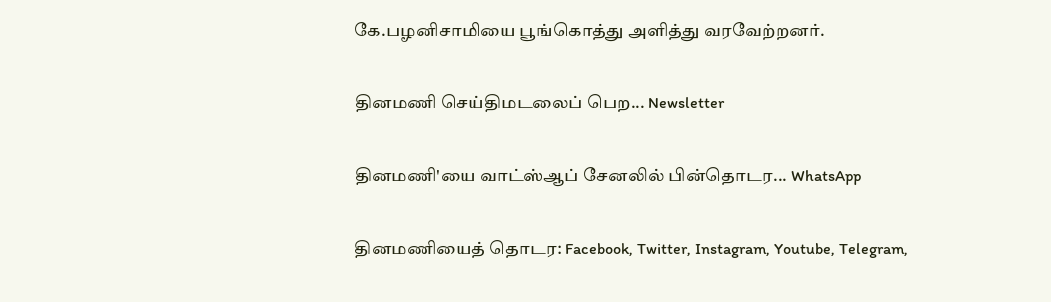கே.பழனிசாமியை பூங்கொத்து அளித்து வரவேற்றனர்.

தினமணி செய்திமடலைப் பெற... Newsletter

தினமணி'யை வாட்ஸ்ஆப் சேனலில் பின்தொடர... WhatsApp

தினமணியைத் தொடர: Facebook, Twitter, Instagram, Youtube, Telegram,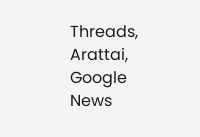Threads, Arattai, Google News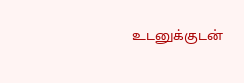உடனுக்குடன்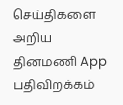செய்திகளை அறிய தினமணி App பதிவிறக்கம்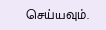செய்யவும்.